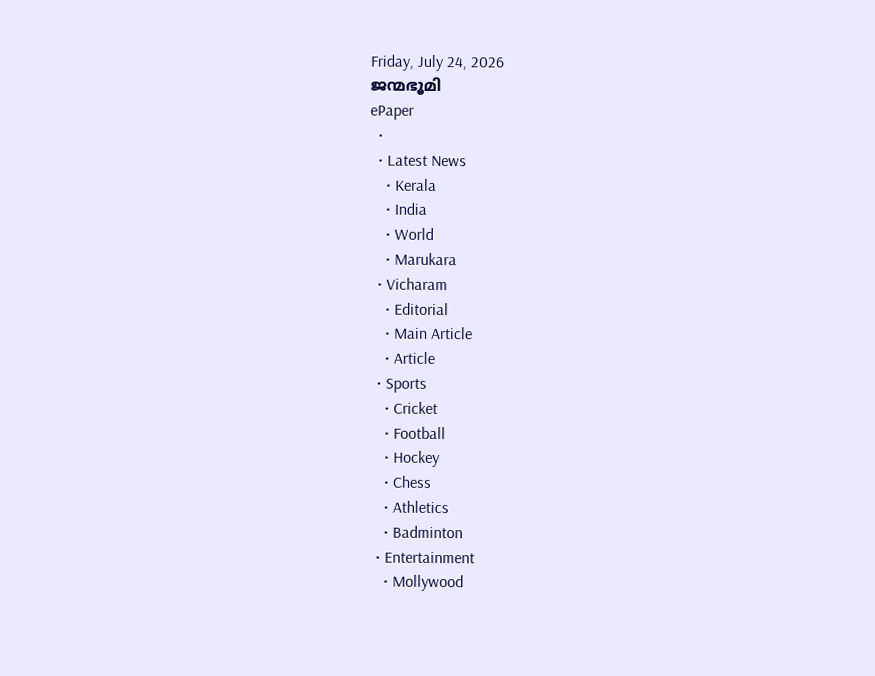Friday, July 24, 2026
ജന്മഭൂമി
ePaper
  •
  • Latest News
    • Kerala
    • India
    • World
    • Marukara
  • Vicharam
    • Editorial
    • Main Article
    • Article
  • Sports
    • Cricket
    • Football
    • Hockey
    • Chess
    • Athletics
    • Badminton
  • Entertainment
    • Mollywood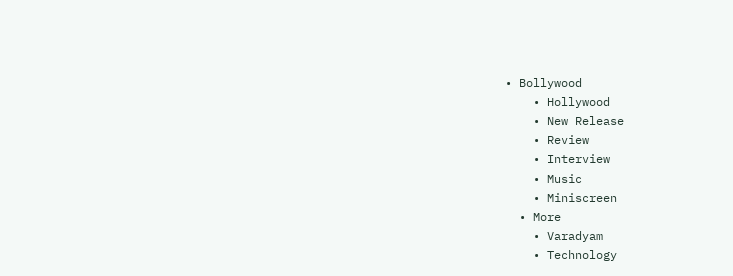• Bollywood
    • Hollywood
    • New Release
    • Review
    • Interview
    • Music
    • Miniscreen
  • More
    • Varadyam
    • Technology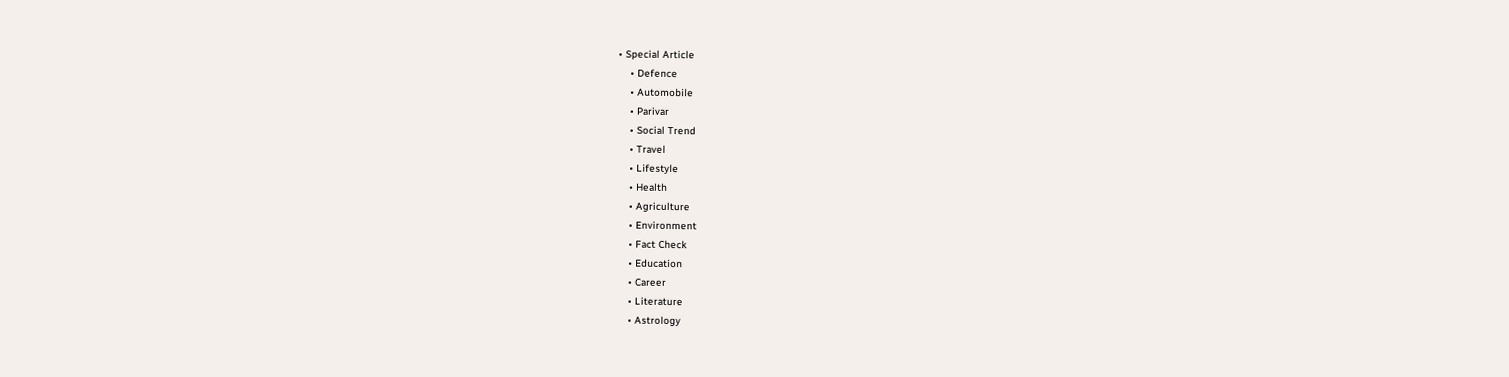• Special Article
    • Defence
    • Automobile
    • Parivar
    • Social Trend
    • Travel
    • Lifestyle
    • Health
    • Agriculture
    • Environment
    • Fact Check
    • Education
    • Career
    • Literature
    • Astrology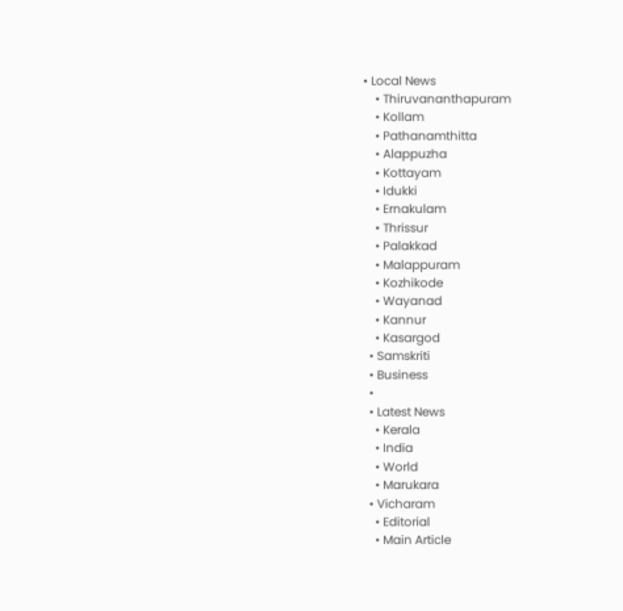• Local News
    • Thiruvananthapuram
    • Kollam
    • Pathanamthitta
    • Alappuzha
    • Kottayam
    • Idukki
    • Ernakulam
    • Thrissur
    • Palakkad
    • Malappuram
    • Kozhikode
    • Wayanad
    • Kannur
    • Kasargod
  • Samskriti
  • Business
  •
  • Latest News
    • Kerala
    • India
    • World
    • Marukara
  • Vicharam
    • Editorial
    • Main Article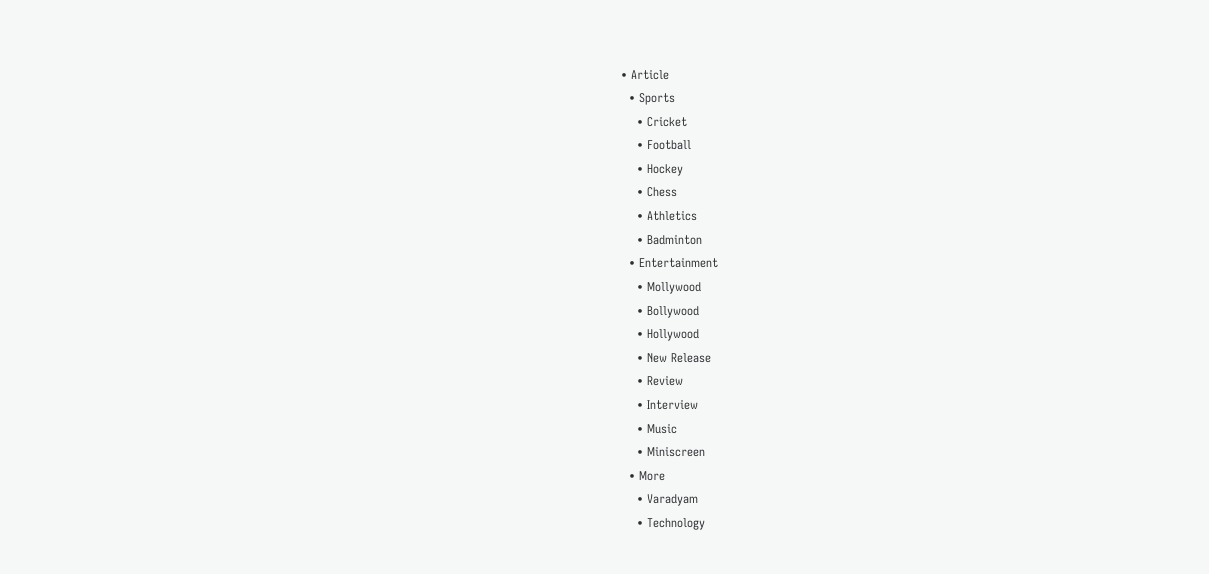• Article
  • Sports
    • Cricket
    • Football
    • Hockey
    • Chess
    • Athletics
    • Badminton
  • Entertainment
    • Mollywood
    • Bollywood
    • Hollywood
    • New Release
    • Review
    • Interview
    • Music
    • Miniscreen
  • More
    • Varadyam
    • Technology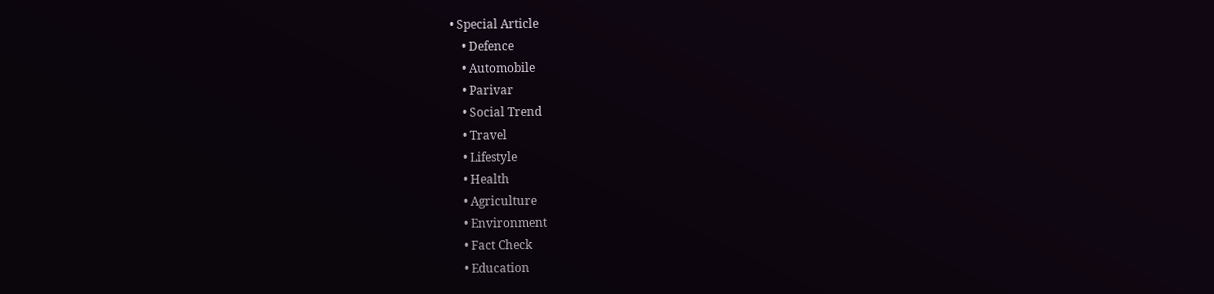• Special Article
    • Defence
    • Automobile
    • Parivar
    • Social Trend
    • Travel
    • Lifestyle
    • Health
    • Agriculture
    • Environment
    • Fact Check
    • Education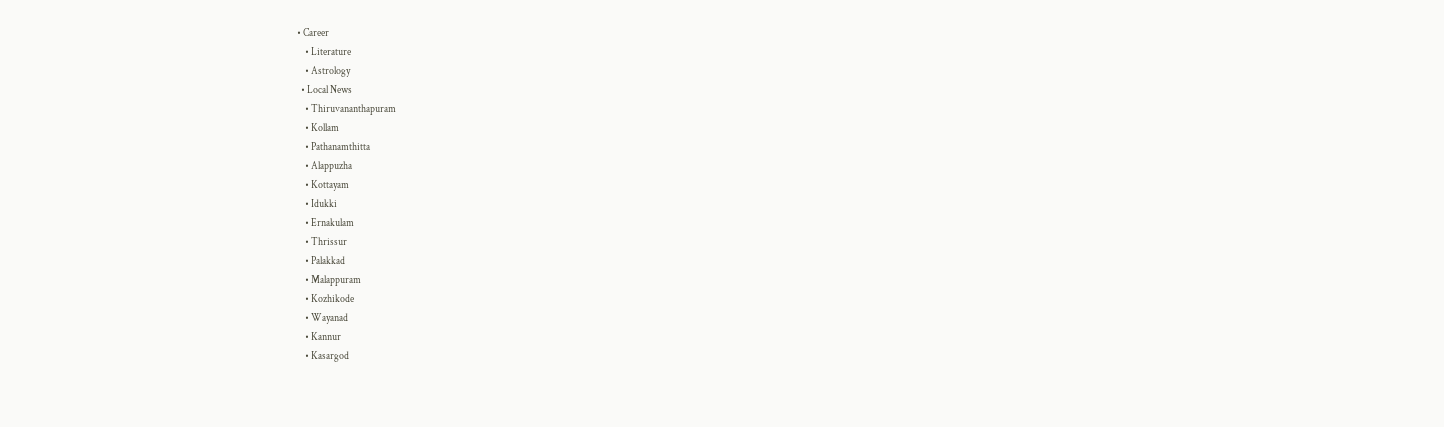• Career
    • Literature
    • Astrology
  • Local News
    • Thiruvananthapuram
    • Kollam
    • Pathanamthitta
    • Alappuzha
    • Kottayam
    • Idukki
    • Ernakulam
    • Thrissur
    • Palakkad
    • Malappuram
    • Kozhikode
    • Wayanad
    • Kannur
    • Kasargod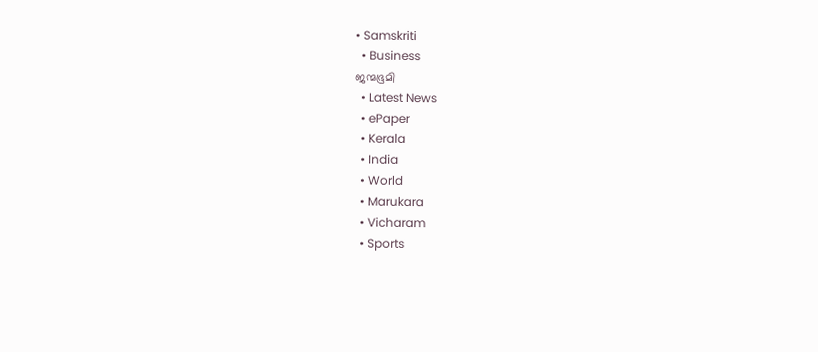• Samskriti
  • Business
ജന്മഭൂമി
  • Latest News
  • ePaper
  • Kerala
  • India
  • World
  • Marukara
  • Vicharam
  • Sports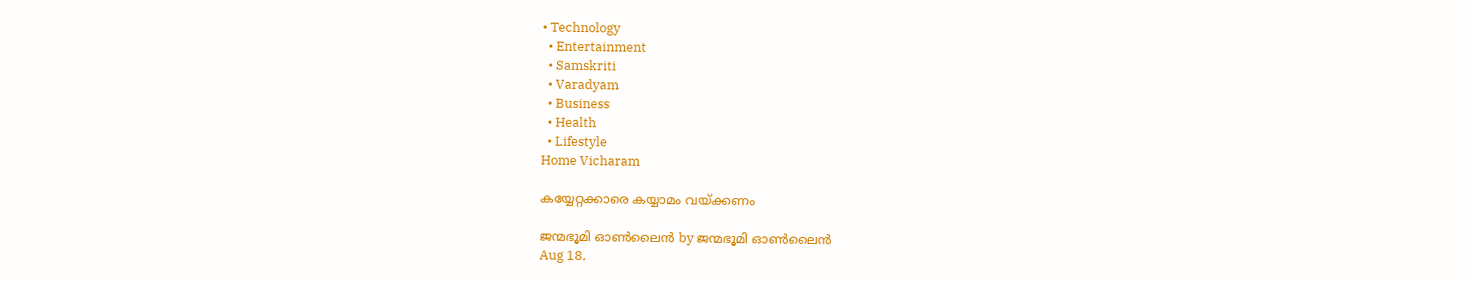• Technology
  • Entertainment
  • Samskriti
  • Varadyam
  • Business
  • Health
  • Lifestyle
Home Vicharam

കയ്യേറ്റക്കാരെ കയ്യാമം വയ്‌ക്കണം

ജന്മഭൂമി ഓണ്‍ലൈന്‍ by ജന്മഭൂമി ഓണ്‍ലൈന്‍
Aug 18,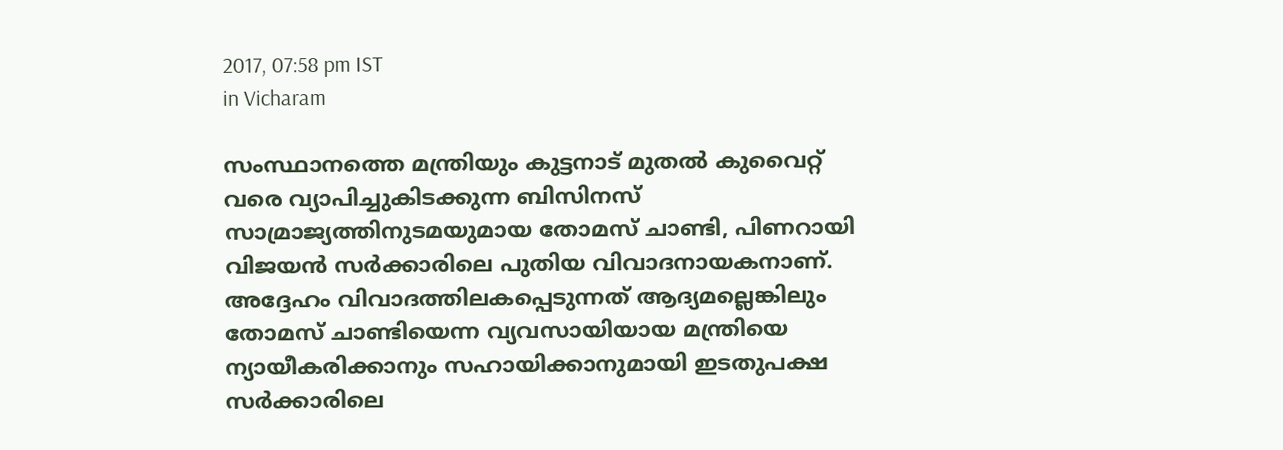2017, 07:58 pm IST
in Vicharam

സംസ്ഥാനത്തെ മന്ത്രിയും കുട്ടനാട് മുതല്‍ കുവൈറ്റ് വരെ വ്യാപിച്ചുകിടക്കുന്ന ബിസിനസ് സാമ്രാജ്യത്തിനുടമയുമായ തോമസ് ചാണ്ടി, പിണറായി വിജയന്‍ സര്‍ക്കാരിലെ പുതിയ വിവാദനായകനാണ്. അദ്ദേഹം വിവാദത്തിലകപ്പെടുന്നത് ആദ്യമല്ലെങ്കിലും തോമസ് ചാണ്ടിയെന്ന വ്യവസായിയായ മന്ത്രിയെ ന്യായീകരിക്കാനും സഹായിക്കാനുമായി ഇടതുപക്ഷ സര്‍ക്കാരിലെ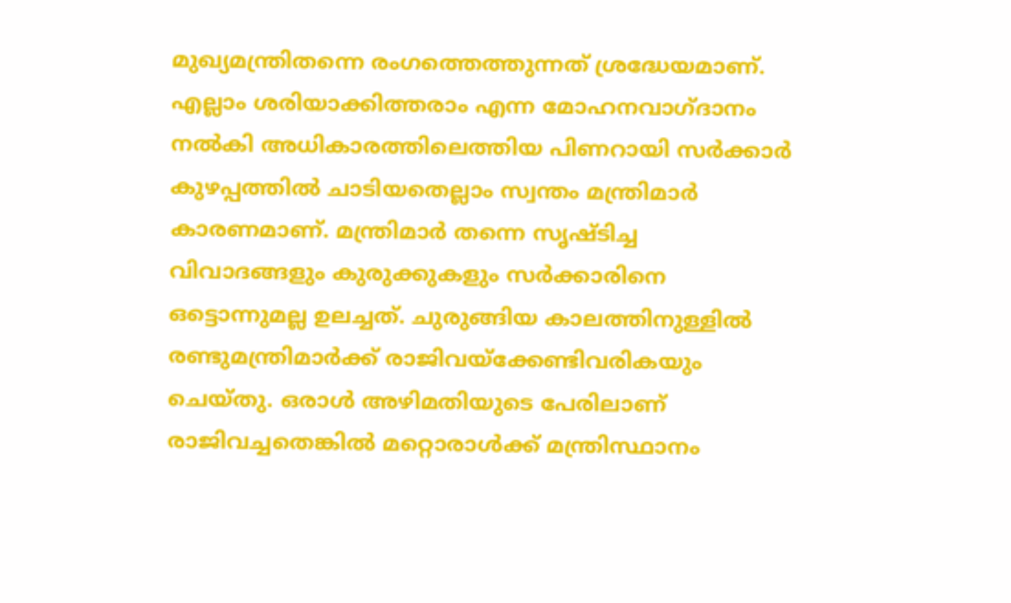മുഖ്യമന്ത്രിതന്നെ രംഗത്തെത്തുന്നത് ശ്രദ്ധേയമാണ്. എല്ലാം ശരിയാക്കിത്തരാം എന്ന മോഹനവാഗ്ദാനം നല്‍കി അധികാരത്തിലെത്തിയ പിണറായി സര്‍ക്കാര്‍ കുഴപ്പത്തില്‍ ചാടിയതെല്ലാം സ്വന്തം മന്ത്രിമാര്‍ കാരണമാണ്. മന്ത്രിമാര്‍ തന്നെ സൃഷ്ടിച്ച വിവാദങ്ങളും കുരുക്കുകളും സര്‍ക്കാരിനെ ഒട്ടൊന്നുമല്ല ഉലച്ചത്. ചുരുങ്ങിയ കാലത്തിനുള്ളില്‍ രണ്ടുമന്ത്രിമാര്‍ക്ക് രാജിവയ്‌ക്കേണ്ടിവരികയും ചെയ്തു. ഒരാള്‍ അഴിമതിയുടെ പേരിലാണ് രാജിവച്ചതെങ്കില്‍ മറ്റൊരാള്‍ക്ക് മന്ത്രിസ്ഥാനം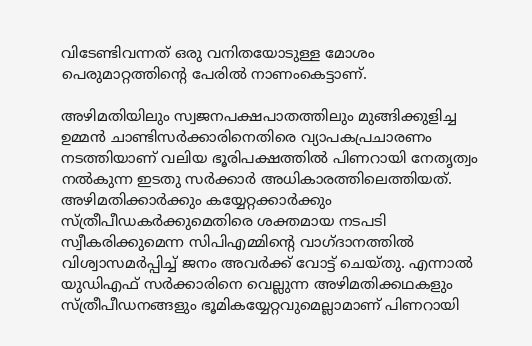വിടേണ്ടിവന്നത് ഒരു വനിതയോടുള്ള മോശം പെരുമാറ്റത്തിന്റെ പേരില്‍ നാണംകെട്ടാണ്.

അഴിമതിയിലും സ്വജനപക്ഷപാതത്തിലും മുങ്ങിക്കുളിച്ച ഉമ്മന്‍ ചാണ്ടിസര്‍ക്കാരിനെതിരെ വ്യാപകപ്രചാരണം നടത്തിയാണ് വലിയ ഭൂരിപക്ഷത്തില്‍ പിണറായി നേതൃത്വം നല്‍കുന്ന ഇടതു സര്‍ക്കാര്‍ അധികാരത്തിലെത്തിയത്. അഴിമതിക്കാര്‍ക്കും കയ്യേറ്റക്കാര്‍ക്കും സ്ത്രീപീഡകര്‍ക്കുമെതിരെ ശക്തമായ നടപടി സ്വീകരിക്കുമെന്ന സിപിഎമ്മിന്റെ വാഗ്ദാനത്തില്‍ വിശ്വാസമര്‍പ്പിച്ച് ജനം അവര്‍ക്ക് വോട്ട് ചെയ്തു. എന്നാല്‍ യുഡിഎഫ് സര്‍ക്കാരിനെ വെല്ലുന്ന അഴിമതിക്കഥകളും സ്ത്രീപീഡനങ്ങളും ഭൂമികയ്യേറ്റവുമെല്ലാമാണ് പിണറായി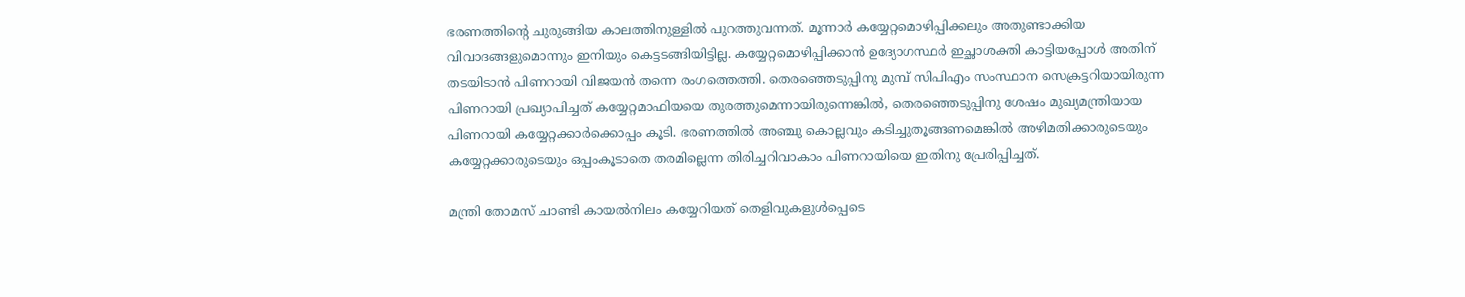ഭരണത്തിന്റെ ചുരുങ്ങിയ കാലത്തിനുള്ളില്‍ പുറത്തുവന്നത്. മൂന്നാര്‍ കയ്യേറ്റമൊഴിപ്പിക്കലും അതുണ്ടാക്കിയ വിവാദങ്ങളുമൊന്നും ഇനിയും കെട്ടടങ്ങിയിട്ടില്ല. കയ്യേറ്റമൊഴിപ്പിക്കാന്‍ ഉദ്യോഗസ്ഥര്‍ ഇച്ഛാശക്തി കാട്ടിയപ്പോള്‍ അതിന് തടയിടാന്‍ പിണറായി വിജയന്‍ തന്നെ രംഗത്തെത്തി. തെരഞ്ഞെടുപ്പിനു മുമ്പ് സിപിഎം സംസ്ഥാന സെക്രട്ടറിയായിരുന്ന പിണറായി പ്രഖ്യാപിച്ചത് കയ്യേറ്റമാഫിയയെ തുരത്തുമെന്നായിരുന്നെങ്കില്‍, തെരഞ്ഞെടുപ്പിനു ശേഷം മുഖ്യമന്ത്രിയായ പിണറായി കയ്യേറ്റക്കാര്‍ക്കൊപ്പം കൂടി. ഭരണത്തില്‍ അഞ്ചു കൊല്ലവും കടിച്ചുതൂങ്ങണമെങ്കില്‍ അഴിമതിക്കാരുടെയും കയ്യേറ്റക്കാരുടെയും ഒപ്പംകൂടാതെ തരമില്ലെന്ന തിരിച്ചറിവാകാം പിണറായിയെ ഇതിനു പ്രേരിപ്പിച്ചത്.

മന്ത്രി തോമസ് ചാണ്ടി കായല്‍നിലം കയ്യേറിയത് തെളിവുകളുള്‍പ്പെടെ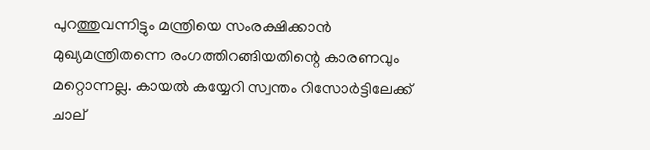പുറത്തുവന്നിട്ടും മന്ത്രിയെ സംരക്ഷിക്കാന്‍ മുഖ്യമന്ത്രിതന്നെ രംഗത്തിറങ്ങിയതിന്റെ കാരണവും മറ്റൊന്നല്ല. കായല്‍ കയ്യേറി സ്വന്തം റിസോര്‍ട്ടിലേക്ക് ചാല്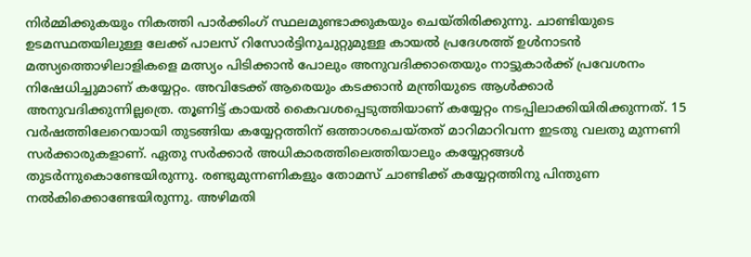നിര്‍മ്മിക്കുകയും നികത്തി പാര്‍ക്കിംഗ് സ്ഥലമുണ്ടാക്കുകയും ചെയ്തിരിക്കുന്നു. ചാണ്ടിയുടെ ഉടമസ്ഥതയിലുള്ള ലേക്ക് പാലസ് റിസോര്‍ട്ടിനുചുറ്റുമുള്ള കായല്‍ പ്രദേശത്ത് ഉള്‍നാടന്‍ മത്സ്യത്തൊഴിലാളികളെ മത്സ്യം പിടിക്കാന്‍ പോലും അനുവദിക്കാതെയും നാട്ടുകാര്‍ക്ക് പ്രവേശനം നിഷേധിച്ചുമാണ് കയ്യേറ്റം. അവിടേക്ക് ആരെയും കടക്കാന്‍ മന്ത്രിയുടെ ആള്‍ക്കാര്‍ അനുവദിക്കുന്നില്ലത്രെ. തൂണിട്ട് കായല്‍ കൈവശപ്പെടുത്തിയാണ് കയ്യേറ്റം നടപ്പിലാക്കിയിരിക്കുന്നത്. 15 വര്‍ഷത്തിലേറെയായി തുടങ്ങിയ കയ്യേറ്റത്തിന് ഒത്താശചെയ്തത് മാറിമാറിവന്ന ഇടതു വലതു മുന്നണി സര്‍ക്കാരുകളാണ്. ഏതു സര്‍ക്കാര്‍ അധികാരത്തിലെത്തിയാലും കയ്യേറ്റങ്ങള്‍ തുടര്‍ന്നുകൊണ്ടേയിരുന്നു. രണ്ടുമുന്നണികളും തോമസ് ചാണ്ടിക്ക് കയ്യേറ്റത്തിനു പിന്തുണ നല്‍കിക്കൊണ്ടേയിരുന്നു. അഴിമതി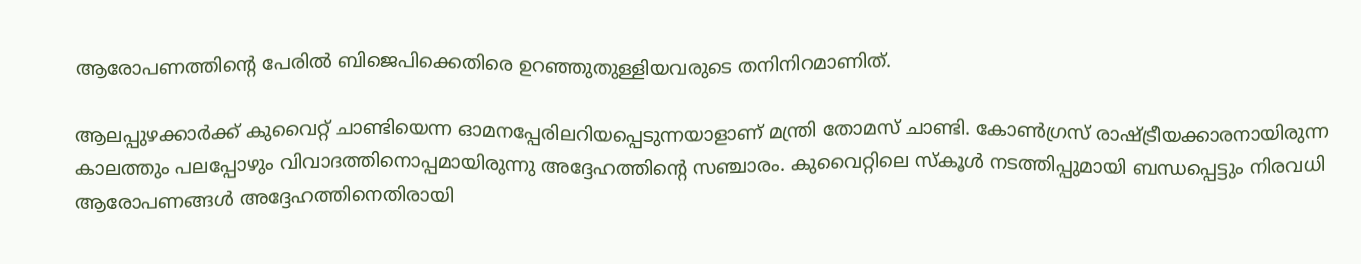ആരോപണത്തിന്റെ പേരില്‍ ബിജെപിക്കെതിരെ ഉറഞ്ഞുതുള്ളിയവരുടെ തനിനിറമാണിത്.

ആലപ്പുഴക്കാര്‍ക്ക് കുവൈറ്റ് ചാണ്ടിയെന്ന ഓമനപ്പേരിലറിയപ്പെടുന്നയാളാണ് മന്ത്രി തോമസ് ചാണ്ടി. കോണ്‍ഗ്രസ് രാഷ്‌ട്രീയക്കാരനായിരുന്ന കാലത്തും പലപ്പോഴും വിവാദത്തിനൊപ്പമായിരുന്നു അദ്ദേഹത്തിന്റെ സഞ്ചാരം. കുവൈറ്റിലെ സ്‌കൂള്‍ നടത്തിപ്പുമായി ബന്ധപ്പെട്ടും നിരവധി ആരോപണങ്ങള്‍ അദ്ദേഹത്തിനെതിരായി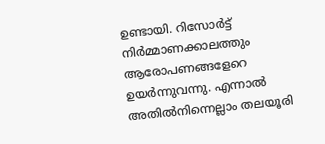ഉണ്ടായി. റിസോര്‍ട്ട് നിര്‍മ്മാണക്കാലത്തും ആരോപണങ്ങളേറെ ഉയര്‍ന്നുവന്നു. എന്നാല്‍ അതില്‍നിന്നെല്ലാം തലയൂരി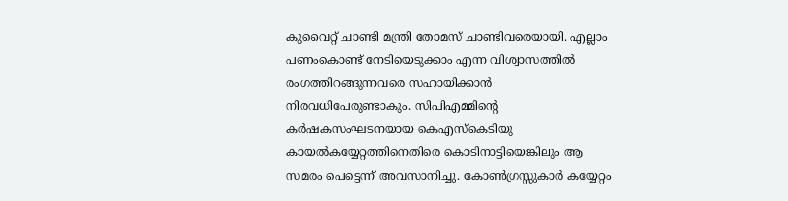കുവൈറ്റ് ചാണ്ടി മന്ത്രി തോമസ് ചാണ്ടിവരെയായി. എല്ലാം പണംകൊണ്ട് നേടിയെടുക്കാം എന്ന വിശ്വാസത്തില്‍ രംഗത്തിറങ്ങുന്നവരെ സഹായിക്കാന്‍ നിരവധിപേരുണ്ടാകും. സിപിഎമ്മിന്റെ കര്‍ഷകസംഘടനയായ കെഎസ്‌കെടിയു കായല്‍കയ്യേറ്റത്തിനെതിരെ കൊടിനാട്ടിയെങ്കിലും ആ സമരം പെട്ടെന്ന് അവസാനിച്ചു. കോണ്‍ഗ്രസ്സുകാര്‍ കയ്യേറ്റം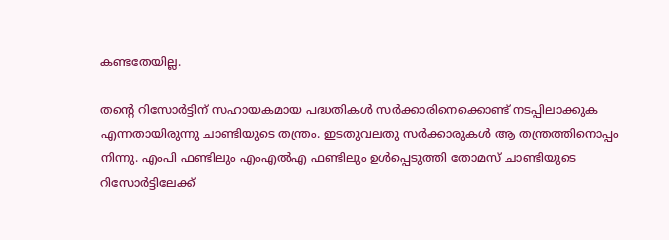കണ്ടതേയില്ല.

തന്റെ റിസോര്‍ട്ടിന് സഹായകമായ പദ്ധതികള്‍ സര്‍ക്കാരിനെക്കൊണ്ട് നടപ്പിലാക്കുക എന്നതായിരുന്നു ചാണ്ടിയുടെ തന്ത്രം. ഇടതുവലതു സര്‍ക്കാരുകള്‍ ആ തന്ത്രത്തിനൊപ്പം നിന്നു. എംപി ഫണ്ടിലും എംഎല്‍എ ഫണ്ടിലും ഉള്‍പ്പെടുത്തി തോമസ് ചാണ്ടിയുടെ റിസോര്‍ട്ടിലേക്ക്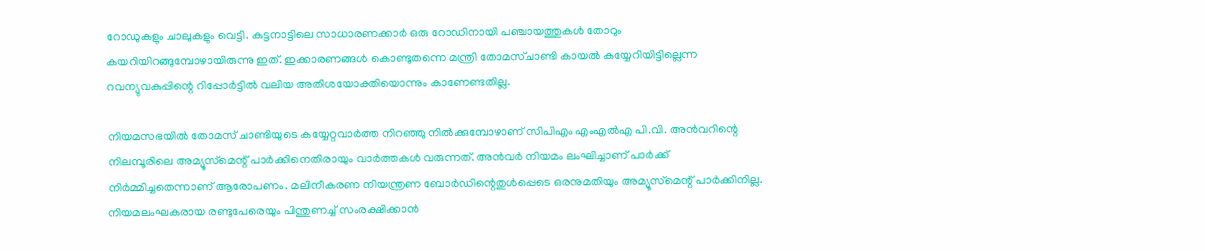റോഡുകളും ചാലുകളും വെട്ടി. കുട്ടനാട്ടിലെ സാധാരണക്കാര്‍ ഒരു റോഡിനായി പഞ്ചായത്തുകള്‍ തോറും കയറിയിറങ്ങുമ്പോഴായിരുന്നു ഇത്. ഇക്കാരണങ്ങള്‍ കൊണ്ടുതന്നെ മന്ത്രി തോമസ്ചാണ്ടി കായല്‍ കയ്യേറിയിട്ടില്ലെന്ന റവന്യുവകുപ്പിന്റെ റിപ്പോര്‍ട്ടില്‍ വലിയ അതിശയോക്തിയൊന്നും കാണേണ്ടതില്ല.

നിയമസഭയില്‍ തോമസ് ചാണ്ടിയുടെ കയ്യേറ്റവാര്‍ത്ത നിറഞ്ഞു നില്‍ക്കുമ്പോഴാണ് സിപിഎം എംഎല്‍എ പി.വി. അന്‍വറിന്റെ നിലമ്പൂരിലെ അമ്യൂസ്‌മെന്റ് പാര്‍ക്കിനെതിരായും വാര്‍ത്തകള്‍ വരുന്നത്. അന്‍വര്‍ നിയമം ലംഘിച്ചാണ് പാര്‍ക്ക് നിര്‍മ്മിച്ചതെന്നാണ് ആരോപണം. മലിനീകരണ നിയന്ത്രണ ബോര്‍ഡിന്റെതുള്‍പ്പെടെ ഒരനുമതിയും അമ്യൂസ്‌മെന്റ് പാര്‍ക്കിനില്ല. നിയമലംഘകരായ രണ്ടുപേരെയും പിന്തുണച്ച് സംരക്ഷിക്കാന്‍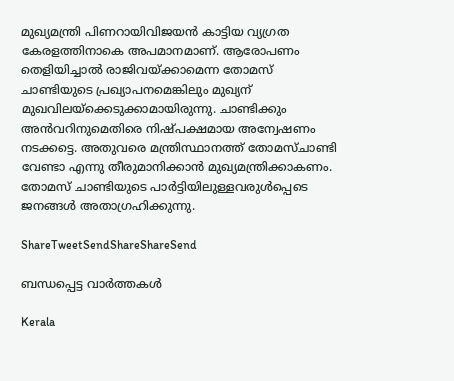മുഖ്യമന്ത്രി പിണറായിവിജയന്‍ കാട്ടിയ വ്യഗ്രത കേരളത്തിനാകെ അപമാനമാണ്. ആരോപണം തെളിയിച്ചാല്‍ രാജിവയ്‌ക്കാമെന്ന തോമസ് ചാണ്ടിയുടെ പ്രഖ്യാപനമെങ്കിലും മുഖ്യന് മുഖവിലയ്‌ക്കെടുക്കാമായിരുന്നു. ചാണ്ടിക്കും അന്‍വറിനുമെതിരെ നിഷ്പക്ഷമായ അന്വേഷണം നടക്കട്ടെ. അതുവരെ മന്ത്രിസ്ഥാനത്ത് തോമസ്ചാണ്ടി വേണ്ടാ എന്നു തീരുമാനിക്കാന്‍ മുഖ്യമന്ത്രിക്കാകണം. തോമസ് ചാണ്ടിയുടെ പാര്‍ട്ടിയിലുള്ളവരുള്‍പ്പെടെ ജനങ്ങള്‍ അതാഗ്രഹിക്കുന്നു.

ShareTweetSendShareShareSend

ബന്ധപ്പെട്ട വാര്‍ത്തകള്‍

Kerala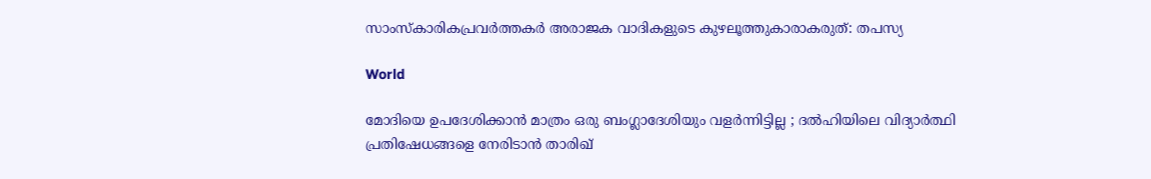സാംസ്കാരികപ്രവർത്തകർ അരാജക വാദികളുടെ കുഴലൂത്തുകാരാകരുത്: തപസ്യ

World

മോദിയെ ഉപദേശിക്കാൻ മാത്രം ഒരു ബംഗ്ലാദേശിയും വളർന്നിട്ടില്ല ; ദൽഹിയിലെ വിദ്യാർത്ഥി പ്രതിഷേധങ്ങളെ നേരിടാൻ താരിഖ്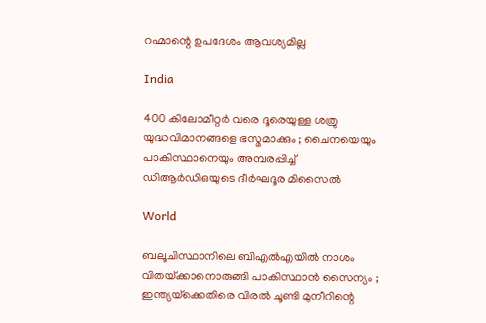റഹ്മാന്റെ ഉപദേശം ആവശ്യമില്ല

India

400 കിലോമീറ്റർ വരെ ദൂരെയുള്ള ശത്രു യുദ്ധവിമാനങ്ങളെ ഭസ്മമാക്കും ; ചൈനയെയും പാകിസ്ഥാനെയും അമ്പരപ്പിച്ച് ഡിആർഡിഒയുടെ ദീർഘദൂര മിസൈൽ

World

ബലൂചിസ്ഥാനിലെ ബി‌എൽ‌എയിൽ നാശം വിതയ്‌ക്കാനൊരുങ്ങി പാകിസ്ഥാൻ സൈന്യം ; ഇന്ത്യയ്‌ക്കെതിരെ വിരൽ ചൂണ്ടി മുനീറിന്റെ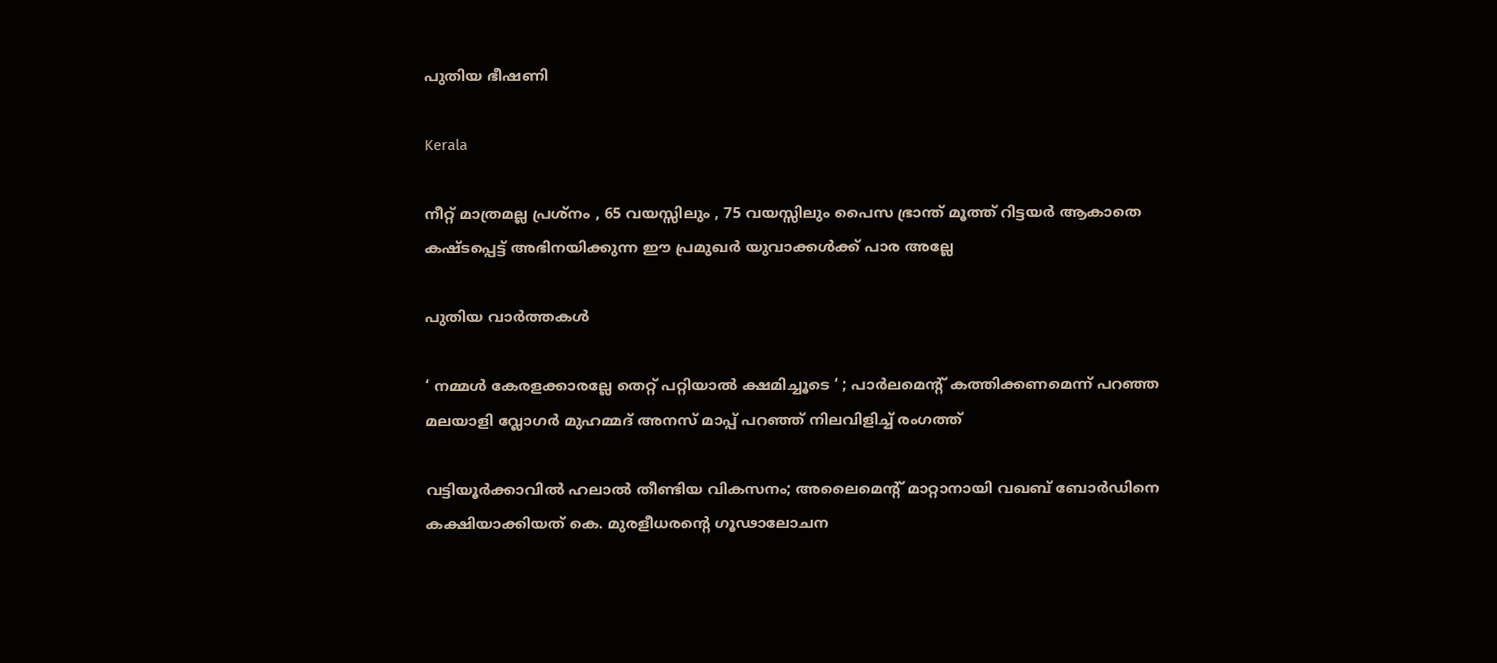പുതിയ ഭീഷണി

Kerala

നീറ്റ് മാത്രമല്ല പ്രശ്നം , 65 വയസ്സിലും , 75 വയസ്സിലും പൈസ ഭ്രാന്ത് മൂത്ത് റിട്ടയർ ആകാതെ കഷ്ടപ്പെട്ട് അഭിനയിക്കുന്ന ഈ പ്രമുഖർ യുവാക്കൾക്ക് പാര അല്ലേ

പുതിയ വാര്‍ത്തകള്‍

‘ നമ്മൾ കേരളക്കാരല്ലേ തെറ്റ് പറ്റിയാൽ ക്ഷമിച്ചൂടെ ‘ ; പാർലമെന്റ് കത്തിക്കണമെന്ന് പറഞ്ഞ മലയാളി വ്ലോഗർ മുഹമ്മദ് അനസ് മാപ്പ് പറഞ്ഞ് നിലവിളിച്ച് രംഗത്ത്

വട്ടിയൂര്‍ക്കാവില്‍ ഹലാല്‍ തീണ്ടിയ വികസനം; അലൈമെന്റ് മാറ്റാനായി വഖബ് ബോര്‍ഡിനെ കക്ഷിയാക്കിയത് കെ. മുരളീധരന്റെ ഗൂഢാലോചന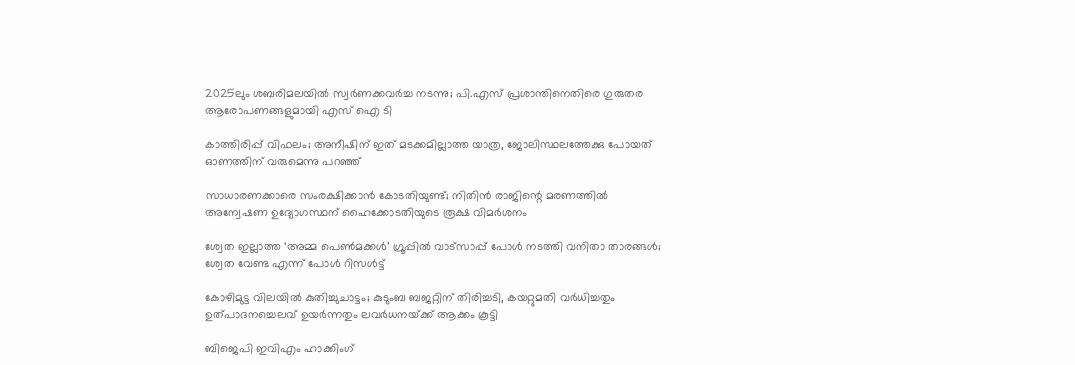2025ലും ശബരിമലയില്‍ സ്വര്‍ണക്കവര്‍ച്ച നടന്നു; പി.എസ് പ്രശാന്തിനെതിരെ ഗുരുതര ആരോപണങ്ങളുമായി എസ് ഐ ടി

കാത്തിരിപ്പ് വിഫലം; അനീഷിന് ഇത് മടക്കമില്ലാത്ത യാത്ര, ജോലിസ്ഥലത്തേക്കു പോയത് ഓണത്തിന് വരുമെന്നു പറഞ്ഞ്

സാധാരണക്കാരെ സംരക്ഷിക്കാൻ കോടതിയുണ്ട്; നിതിൻ രാജിന്റെ മരണത്തിൽ അന്വേഷണ ഉദ്യോഗസ്ഥന് ഹൈക്കോടതിയുടെ രൂക്ഷ വിമർശനം

ശ്വേത ഇല്ലാത്ത ‘അമ്മ പെൺമക്കൾ’ ഗ്രൂപ്പിൽ വാട്സാപ്പ് പോൾ നടത്തി വനിതാ താരങ്ങൾ; ശ്വേത വേണ്ട എന്ന് പോൾ റിസൾട്ട്

കോഴിമുട്ട വിലയില്‍ കുതിച്ചുചാട്ടം; കുടുംബ ബജറ്റിന് തിരിച്ചടി, കയറ്റുമതി വര്‍ധിച്ചതും ഉത്പാദനച്ചെലവ് ഉയര്‍ന്നതും ലവര്‍ധനയ്‌ക്ക് ആക്കം കൂട്ടി

ബിജെപി ഇവിഎം ഹാക്കിംഗ്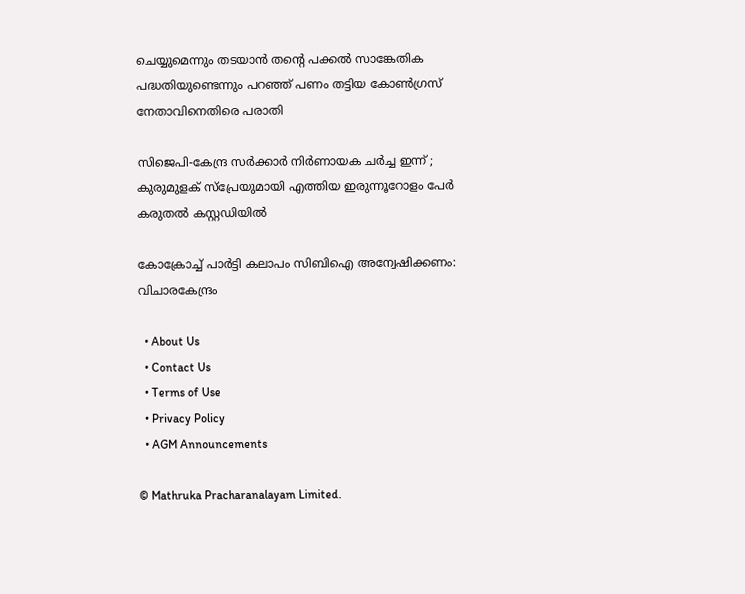ചെയ്യുമെന്നും തടയാൻ തന്റെ പക്കൽ സാങ്കേതിക പദ്ധതിയുണ്ടെന്നും പറഞ്ഞ് പണം തട്ടിയ കോൺഗ്രസ് നേതാവിനെതിരെ പരാതി

സിജെപി-കേന്ദ്ര സർക്കാർ നിർണായക ചർച്ച ഇന്ന് ; കുരുമുളക് സ്പ്രേയുമായി എത്തിയ ഇരുന്നൂറോളം പേർ കരുതൽ കസ്റ്റഡിയിൽ

കോക്രോച്ച് പാര്‍ട്ടി കലാപം സിബിഐ അന്വേഷിക്കണം: വിചാരകേന്ദ്രം

  • About Us
  • Contact Us
  • Terms of Use
  • Privacy Policy
  • AGM Announcements

© Mathruka Pracharanalayam Limited.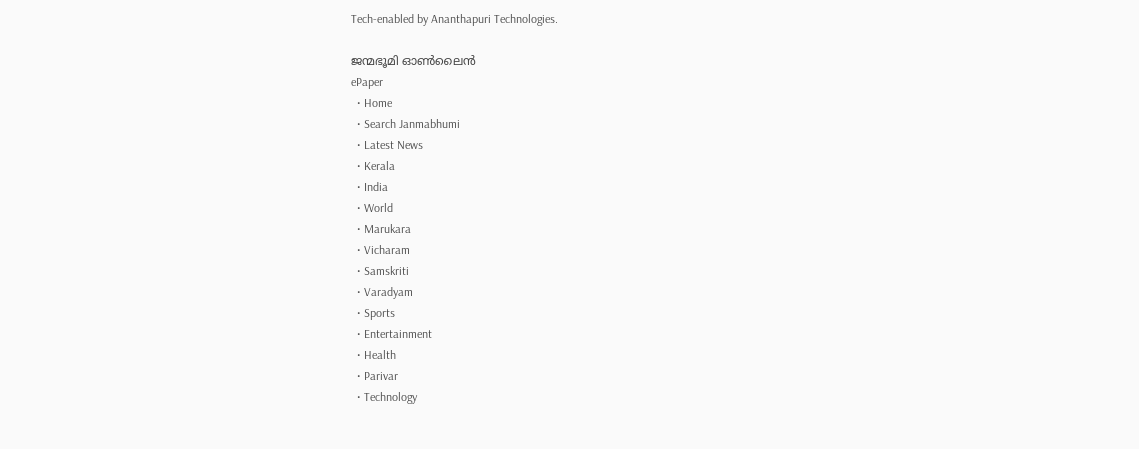Tech-enabled by Ananthapuri Technologies.

ജന്മഭൂമി ഓണ്‍ലൈന്‍
ePaper
  • Home
  • Search Janmabhumi
  • Latest News
  • Kerala
  • India
  • World
  • Marukara
  • Vicharam
  • Samskriti
  • Varadyam
  • Sports
  • Entertainment
  • Health
  • Parivar
  • Technology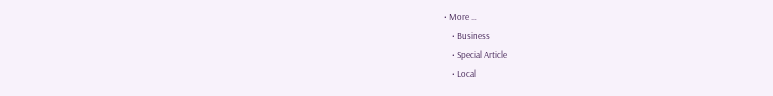• More …
    • Business
    • Special Article
    • Local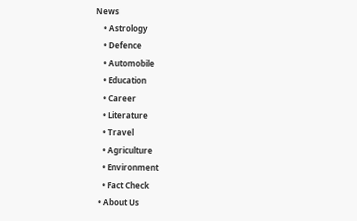News
    • Astrology
    • Defence
    • Automobile
    • Education
    • Career
    • Literature
    • Travel
    • Agriculture
    • Environment
    • Fact Check
  • About Us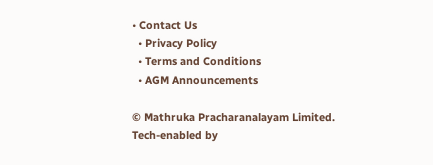• Contact Us
  • Privacy Policy
  • Terms and Conditions
  • AGM Announcements

© Mathruka Pracharanalayam Limited.
Tech-enabled by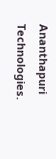Ananthapuri Technologies.